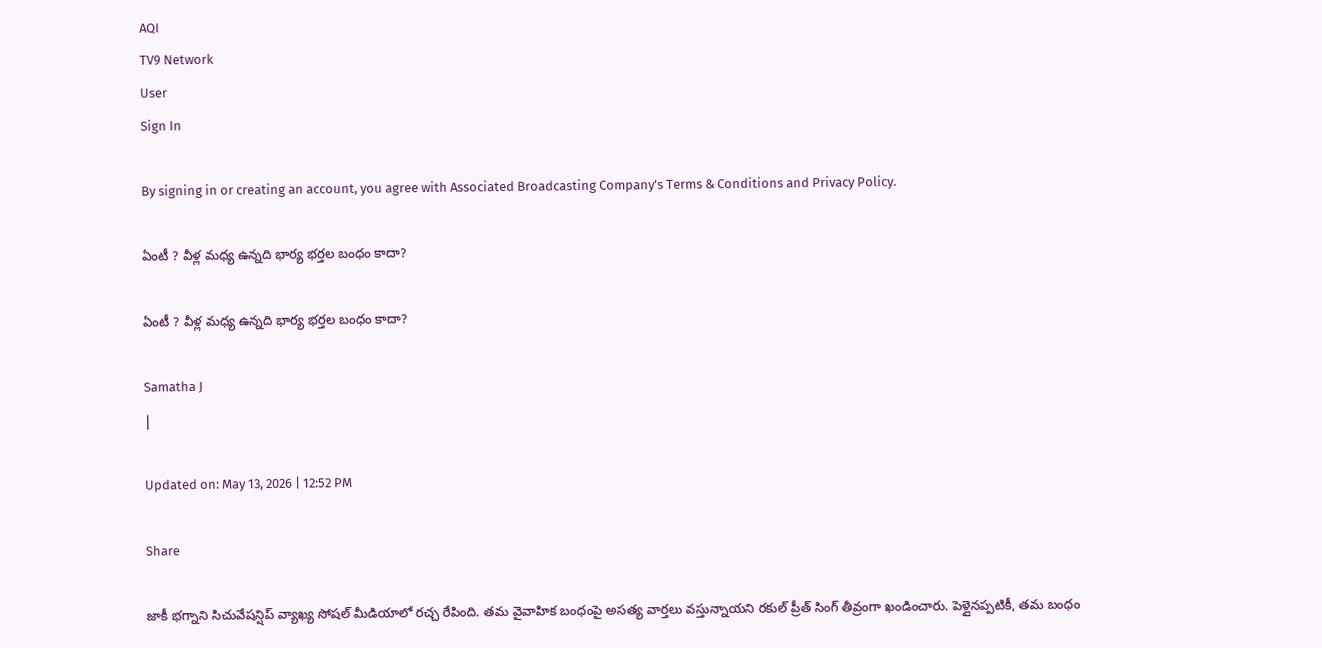AQI
TV9 Network
User
Sign In

By signing in or creating an account, you agree with Associated Broadcasting Company's Terms & Conditions and Privacy Policy.

ఏంటీ ? వీళ్ల మధ్య ఉన్నది భార్య భర్తల బంధం కాదా?

ఏంటీ ? వీళ్ల మధ్య ఉన్నది భార్య భర్తల బంధం కాదా?

Samatha J
|

Updated on: May 13, 2026 | 12:52 PM

Share

జాకీ భగ్నాని సిచువేషన్షిప్ వ్యాఖ్య సోషల్ మీడియాలో రచ్చ రేపింది. తమ వైవాహిక బంధంపై అసత్య వార్తలు వస్తున్నాయని రకుల్ ప్రీత్ సింగ్ తీవ్రంగా ఖండించారు. పెళ్లైనప్పటికీ, తమ బంధం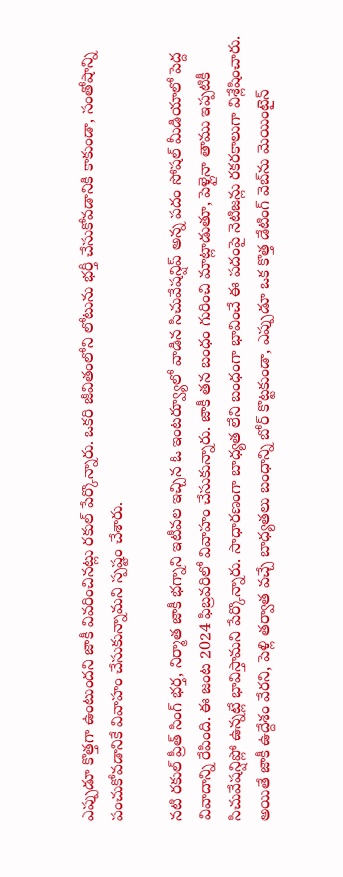ఎప్పుడూ కొత్తగా ఉంటుందని జాకీ వివరించినట్లు రకుల్ పేర్కొన్నారు. ఒకరి జీవితంలోని లోటును భర్తీ చేసుకోవడానికి కాకుండా, సంతోషాన్ని పంచుకోవడానికే వివాహం చేసుకున్నామని స్పష్టం చేశారు.

నటి రకుల్ ప్రీత్ సింగ్ భర్త, నిర్మాత జాకీ భగ్నాని ఇటీవల ఇచ్చిన ఓ ఇంటర్వ్యూలో వాడిన సిచువేషన్షిప్ అన్న పదం సోషల్ మీడియాలో పెద్ద వివాదాన్ని రేపింది. ఈ జంట 2024 ఫిబ్రవరిలో వివాహం చేసుకున్నారు. జాకీ తన బంధం గురించి మాట్లాడుతూ, పెళ్లైనా తాము ఇప్పటికీ సిచువేషన్షిప్లో ఉన్నట్లే భావిస్తామని పేర్కొన్నారు. సాధారణంగా బాధ్యత లేని బంధంగా భావించే ఈ పదంపై నెటిజన్లు రకరకాలుగా విశ్లేషించారు. అయితే జాకీ ఉద్దేశం వేరని, పెళ్లి తర్వాత వచ్చే బాధ్యతలు బంధాన్ని బోర్ కొట్టకుండా, ఎప్పుడూ ఒక కొత్త డేటింగ్ వెబ్‌ను మెయింటైన్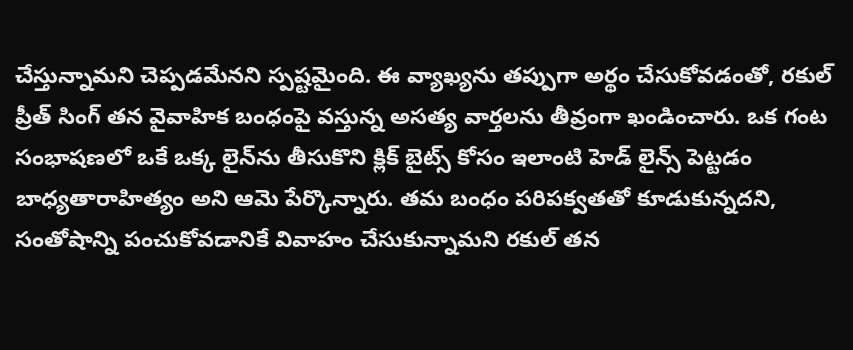చేస్తున్నామని చెప్పడమేనని స్పష్టమైంది. ఈ వ్యాఖ్యను తప్పుగా అర్థం చేసుకోవడంతో, రకుల్ ప్రీత్ సింగ్ తన వైవాహిక బంధంపై వస్తున్న అసత్య వార్తలను తీవ్రంగా ఖండించారు. ఒక గంట సంభాషణలో ఒకే ఒక్క లైన్‌ను తీసుకొని క్లిక్ బైట్స్ కోసం ఇలాంటి హెడ్ లైన్స్ పెట్టడం బాధ్యతారాహిత్యం అని ఆమె పేర్కొన్నారు. తమ బంధం పరిపక్వతతో కూడుకున్నదని, సంతోషాన్ని పంచుకోవడానికే వివాహం చేసుకున్నామని రకుల్ తన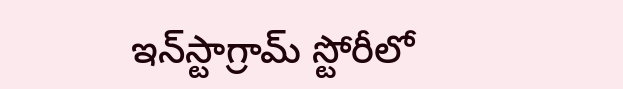ఇన్‌స్టాగ్రామ్ స్టోరీలో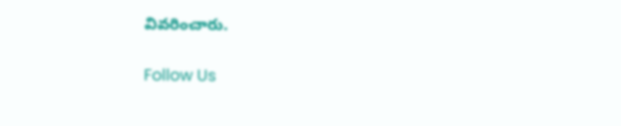వివరించారు.

Follow Us